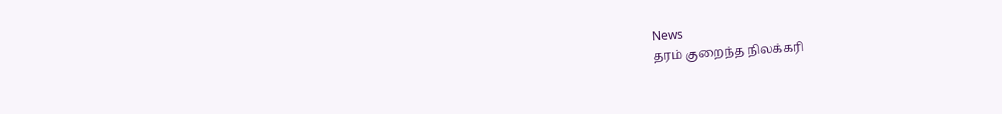News
தரம் குறைந்த நிலக்கரி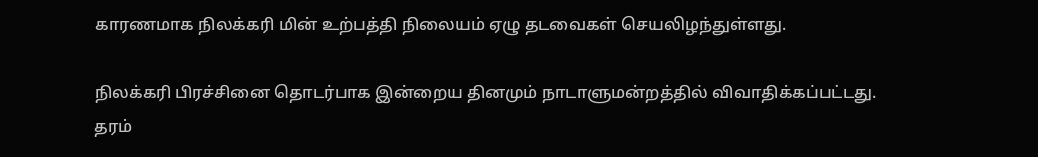காரணமாக நிலக்கரி மின் உற்பத்தி நிலையம் ஏழு தடவைகள் செயலிழந்துள்ளது.

நிலக்கரி பிரச்சினை தொடர்பாக இன்றைய தினமும் நாடாளுமன்றத்தில் விவாதிக்கப்பட்டது.
தரம்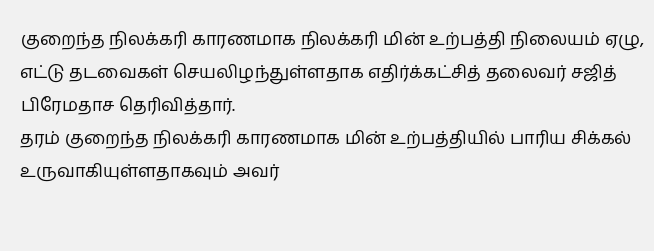குறைந்த நிலக்கரி காரணமாக நிலக்கரி மின் உற்பத்தி நிலையம் ஏழு, எட்டு தடவைகள் செயலிழந்துள்ளதாக எதிர்க்கட்சித் தலைவர் சஜித் பிரேமதாச தெரிவித்தார்.
தரம் குறைந்த நிலக்கரி காரணமாக மின் உற்பத்தியில் பாரிய சிக்கல் உருவாகியுள்ளதாகவும் அவர்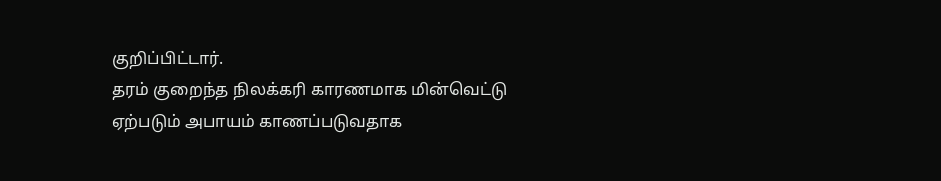குறிப்பிட்டார்.
தரம் குறைந்த நிலக்கரி காரணமாக மின்வெட்டு ஏற்படும் அபாயம் காணப்படுவதாக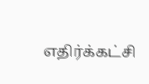எதிர்க்கட்சி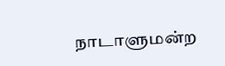நாடாளுமன்ற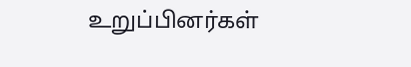உறுப்பினர்கள்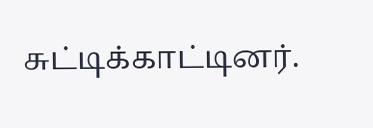சுட்டிக்காட்டினர்.